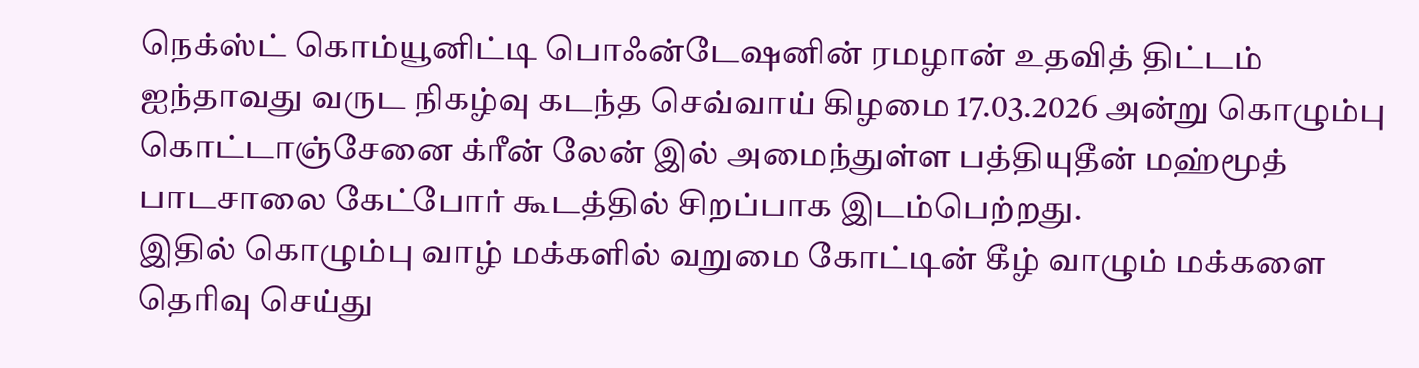நெக்ஸ்ட் கொம்யூனிட்டி பொஃன்டேஷனின் ரமழான் உதவித் திட்டம் ஐந்தாவது வருட நிகழ்வு கடந்த செவ்வாய் கிழமை 17.03.2026 அன்று கொழும்பு கொட்டாஞ்சேனை க்ரீன் லேன் இல் அமைந்துள்ள பத்தியுதீன் மஹ்மூத் பாடசாலை கேட்போர் கூடத்தில் சிறப்பாக இடம்பெற்றது.
இதில் கொழும்பு வாழ் மக்களில் வறுமை கோட்டின் கீழ் வாழும் மக்களை தெரிவு செய்து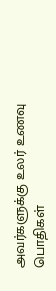அவர்களுக்கு உலர் உணவு பொதிகள்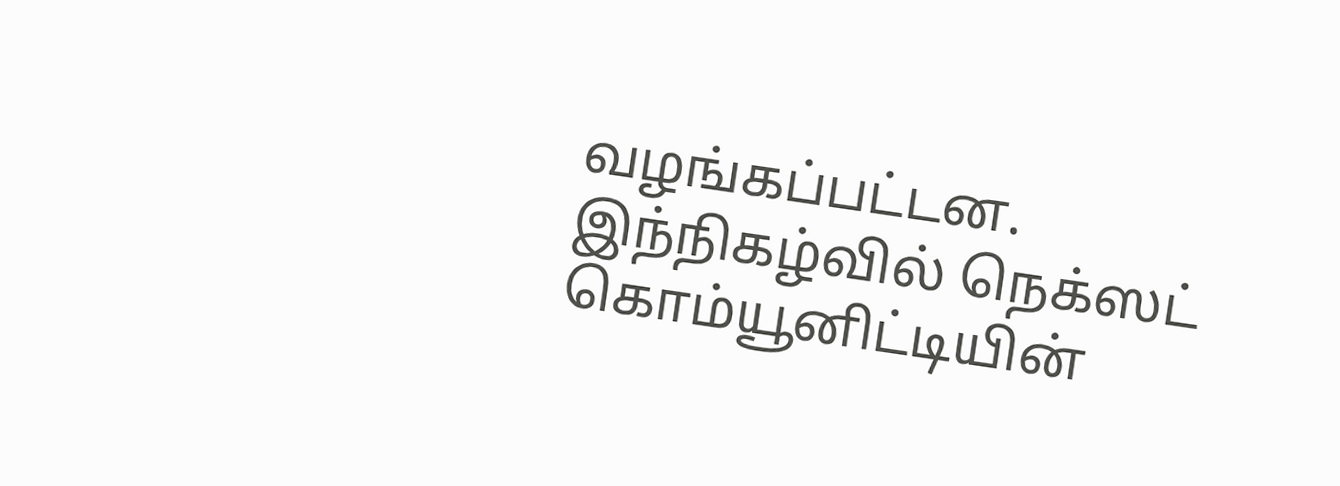வழங்கப்பட்டன.
இந்நிகழ்வில் நெக்ஸட் கொம்யூனிட்டியின்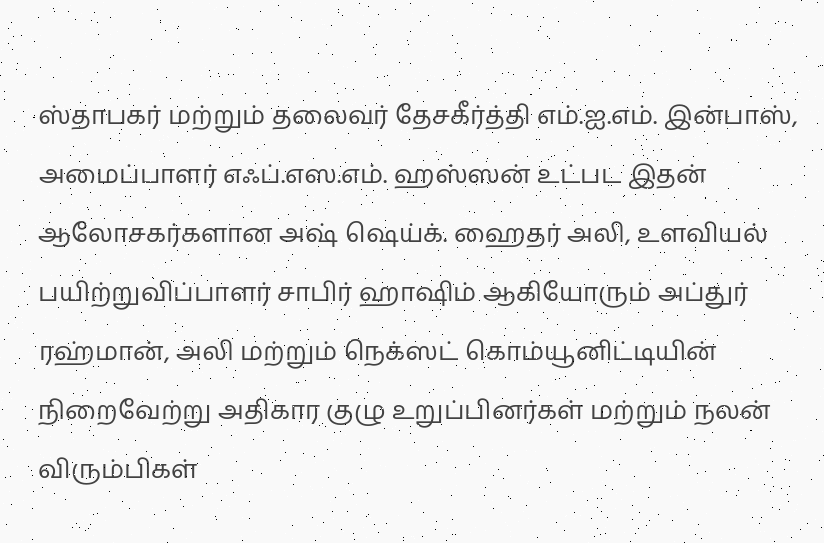ஸ்தாபகர் மற்றும் தலைவர் தேசகீர்த்தி எம்.ஐ.எம். இன்பாஸ், அமைப்பாளர் எஃப்.எஸ.எம். ஹஸ்ஸன் உட்பட இதன் ஆலோசகர்களான அஷ் ஷெய்க். ஹைதர் அலி, உளவியல் பயிற்றுவிப்பாளர் சாபிர் ஹாஷிம் ஆகியோரும் அப்துர் ரஹ்மான், அலி மற்றும் நெக்ஸட் கொம்யூனிட்டியின் நிறைவேற்று அதிகார குழு உறுப்பினர்கள் மற்றும் நலன் விரும்பிகள்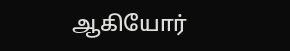ஆகியோர்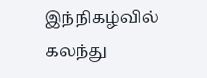இந்நிகழ்வில் கலந்து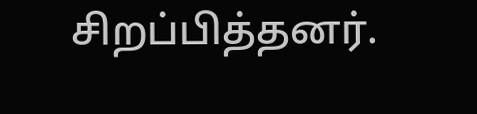சிறப்பித்தனர்.